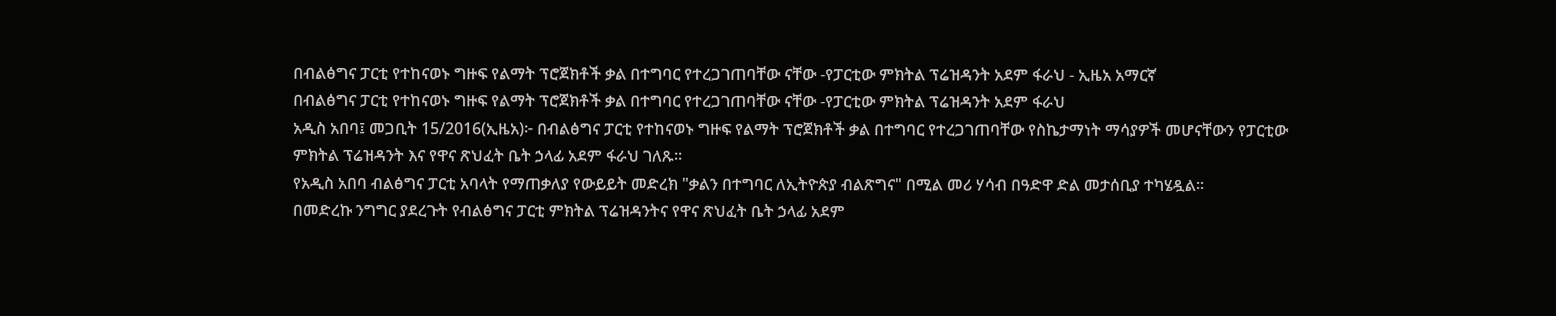በብልፅግና ፓርቲ የተከናወኑ ግዙፍ የልማት ፕሮጀክቶች ቃል በተግባር የተረጋገጠባቸው ናቸው -የፓርቲው ምክትል ፕሬዝዳንት አደም ፋራህ - ኢዜአ አማርኛ
በብልፅግና ፓርቲ የተከናወኑ ግዙፍ የልማት ፕሮጀክቶች ቃል በተግባር የተረጋገጠባቸው ናቸው -የፓርቲው ምክትል ፕሬዝዳንት አደም ፋራህ
አዲስ አበባ፤ መጋቢት 15/2016(ኢዜአ)፦ በብልፅግና ፓርቲ የተከናወኑ ግዙፍ የልማት ፕሮጀክቶች ቃል በተግባር የተረጋገጠባቸው የስኬታማነት ማሳያዎች መሆናቸውን የፓርቲው ምክትል ፕሬዝዳንት እና የዋና ጽህፈት ቤት ኃላፊ አደም ፋራህ ገለጹ።
የአዲስ አበባ ብልፅግና ፓርቲ አባላት የማጠቃለያ የውይይት መድረክ "ቃልን በተግባር ለኢትዮጵያ ብልጽግና" በሚል መሪ ሃሳብ በዓድዋ ድል መታሰቢያ ተካሄዷል፡፡
በመድረኩ ንግግር ያደረጉት የብልፅግና ፓርቲ ምክትል ፕሬዝዳንትና የዋና ጽህፈት ቤት ኃላፊ አደም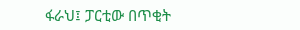ፋራህ፤ ፓርቲው በጥቂት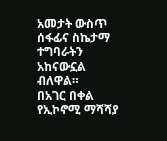አመታት ውስጥ ሰፋፊና ስኬታማ ተግባራትን አከናውኗል ብለዋል።
በአገር በቀል የኢኮኖሚ ማሻሻያ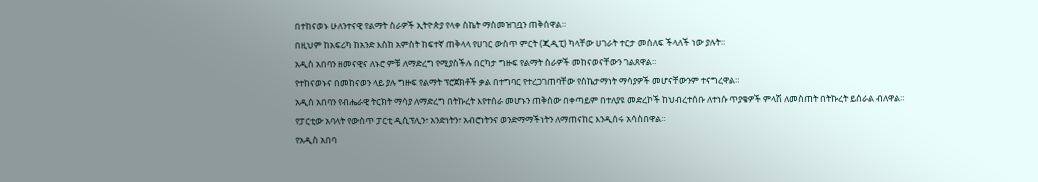በተከናወኑ ሁለንተናዊ የልማት ስራዎች ኢትዮጵያ የላቀ ስኬት ማስመዝገቧን ጠቅሰዋል።
በዚህም ከአፍሪካ ከአንድ እስከ አምስት ከፍተኛ ጠቅላላ የሀገር ውስጥ ምርት (ጂዲፒ) ካላቸው ሀገራት ተርታ መሰለፍ ችላለች ነው ያሉት።
አዲስ አበባን ዘመናዊና ለኑሮ ምቹ ለማድረግ የሚያስችሉ በርካታ ግዙፍ የልማት ስራዎች መከናወናቸውን ገልጸዋል።
የተከናወኑና በመከናወን ላይ ያሉ ግዙፍ የልማት ፕሮጀክቶች ቃል በተግባር የተረጋገጠባቸው የስኬታማነት ማሳያዎች መሆናቸውንም ተናግረዋል።
አዲስ አበባን የብሔራዊ ትርክት ማሳያ ለማድረግ በትኩረት እየተሰራ መሆኑን ጠቅሰው በቀጣይም በተለያዩ መድረኮች ከህብረተሰቡ ለተነሱ ጥያቄዎች ምላሽ ለመስጠት በትኩረት ይሰራል ብለዋል።
የፓርቲው አባላት የውስጥ ፓርቲ ዲሲፕሊን፣ አንድነትን፣ አብሮነትንና ወንድማማችነትን ለማጠናከር እንዲሰሩ አሳስበዋል።
የአዲስ አበባ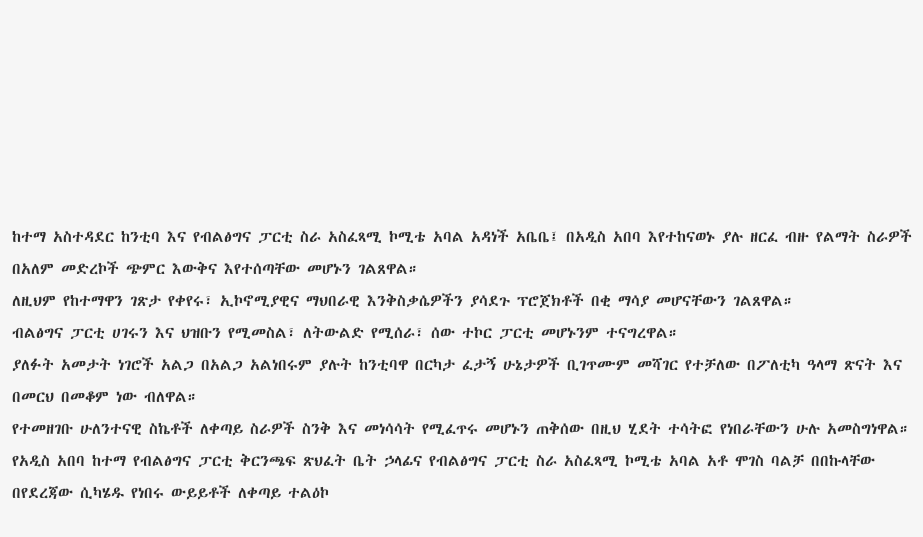ከተማ አስተዳደር ከንቲባ እና የብልፅግና ፓርቲ ስራ አስፈጻሚ ኮሚቴ አባል አዳነች አቤቤ፤ በአዲስ አበባ እየተከናወኑ ያሉ ዘርፈ ብዙ የልማት ስራዎች በአለም መድረኮች ጭምር እውቅና እየተሰጣቸው መሆኑን ገልጸዋል።
ለዚህም የከተማዋን ገጽታ የቀየሩ፣ ኢኮኖሚያዊና ማህበራዊ እንቅስቃሴዎችን ያሳደጉ ፕሮጀክቶች በቂ ማሳያ መሆናቸውን ገልጸዋል።
ብልፅግና ፓርቲ ሀገሩን እና ህዝቡን የሚመስል፣ ለትውልድ የሚሰራ፣ ሰው ተኮር ፓርቲ መሆኑንም ተናግረዋል።
ያለፉት አመታት ነገሮች አልጋ በአልጋ አልነበሩም ያሉት ከንቲባዋ በርካታ ፈታኝ ሁኔታዎች ቢገጥሙም መሻገር የተቻለው በፖለቲካ ዓላማ ጽናት እና በመርህ በመቆም ነው ብለዋል።
የተመዘገቡ ሁለንተናዊ ስኬቶች ለቀጣይ ስራዎች ስንቅ እና መነሳሳት የሚፈጥሩ መሆኑን ጠቅሰው በዚህ ሂደት ተሳትፎ የነበራቸውን ሁሉ አመስግነዋል።
የአዲስ አበባ ከተማ የብልፅግና ፓርቲ ቅርንጫፍ ጽህፈት ቤት ኃላፊና የብልፅግና ፓርቲ ስራ አስፈጻሚ ኮሚቴ አባል አቶ ሞገስ ባልቻ በበኩላቸው በየደረጃው ሲካሄዱ የነበሩ ውይይቶች ለቀጣይ ተልዕኮ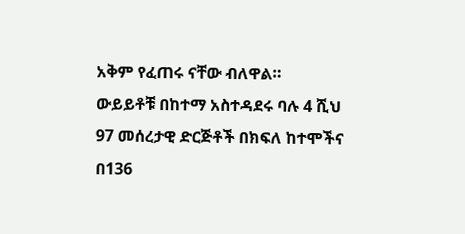አቅም የፈጠሩ ናቸው ብለዋል።
ውይይቶቹ በከተማ አስተዳደሩ ባሉ 4 ሺህ 97 መሰረታዊ ድርጅቶች በክፍለ ከተሞችና በ136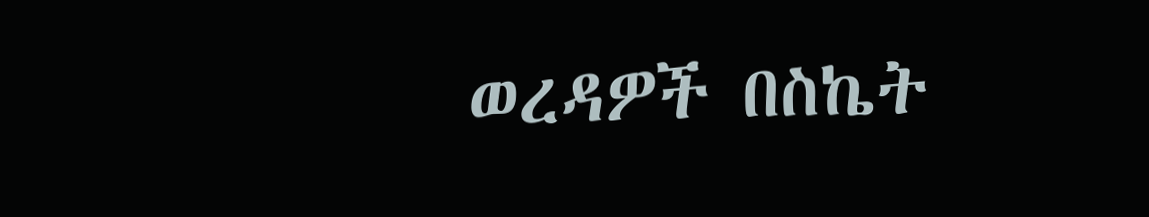ወረዳዎች በስኬት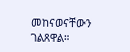መከናወናቸውን ገልጸዋል።